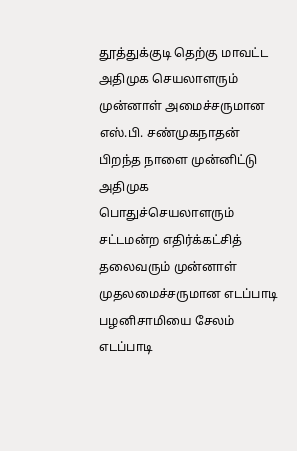தூத்துக்குடி தெற்கு மாவட்ட அதிமுக செயலாளரும் முன்னாள் அமைச்சருமான எஸ்.பி. சண்முகநாதன் பிறந்த நாளை முன்னிட்டு அதிமுக பொதுச்செயலாளரும் சட்டமன்ற எதிர்க்கட்சித் தலைவரும் முன்னாள் முதலமைச்சருமான எடப்பாடி பழனிசாமியை சேலம் எடப்பாடி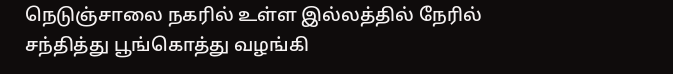நெடுஞ்சாலை நகரில் உள்ள இல்லத்தில் நேரில் சந்தித்து பூங்கொத்து வழங்கி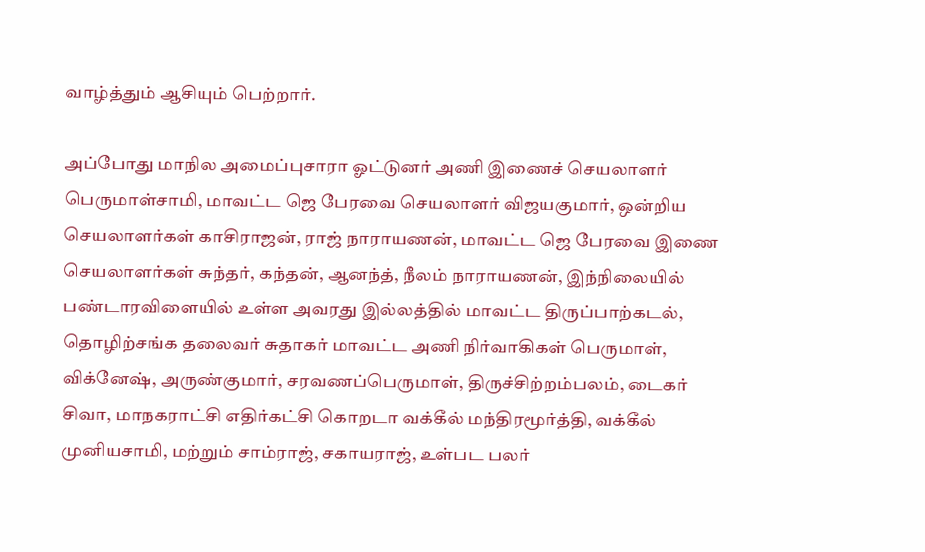வாழ்த்தும் ஆசியும் பெற்றார்.

அப்போது மாநில அமைப்புசாரா ஓட்டுனர் அணி இணைச் செயலாளர் பெருமாள்சாமி, மாவட்ட ஜெ பேரவை செயலாளர் விஜயகுமார், ஒன்றிய செயலாளர்கள் காசிராஜன், ராஜ் நாராயணன், மாவட்ட ஜெ பேரவை இணை செயலாளர்கள் சுந்தர், கந்தன், ஆனந்த், நீலம் நாராயணன், இந்நிலையில் பண்டாரவிளையில் உள்ள அவரது இல்லத்தில் மாவட்ட திருப்பாற்கடல், தொழிற்சங்க தலைவர் சுதாகர் மாவட்ட அணி நிர்வாகிகள் பெருமாள், விக்னேஷ், அருண்குமார், சரவணப்பெருமாள், திருச்சிற்றம்பலம், டைகர் சிவா, மாநகராட்சி எதிர்கட்சி கொறடா வக்கீல் மந்திரமூர்த்தி, வக்கீல் முனியசாமி, மற்றும் சாம்ராஜ், சகாயராஜ், உள்பட பலர்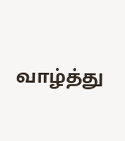வாழ்த்து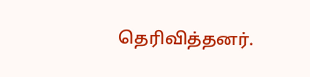தெரிவித்தனர்.